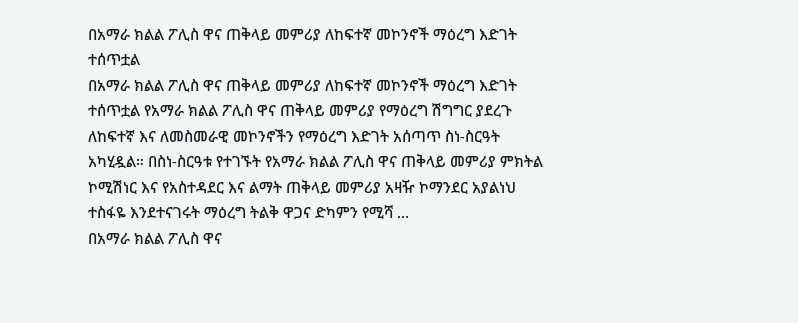በአማራ ክልል ፖሊስ ዋና ጠቅላይ መምሪያ ለከፍተኛ መኮንኖች ማዕረግ እድገት ተሰጥቷል
በአማራ ክልል ፖሊስ ዋና ጠቅላይ መምሪያ ለከፍተኛ መኮንኖች ማዕረግ እድገት ተሰጥቷል የአማራ ክልል ፖሊስ ዋና ጠቅላይ መምሪያ የማዕረግ ሽግግር ያደረጉ ለከፍተኛ እና ለመስመራዊ መኮንኖችን የማዕረግ እድገት አሰጣጥ ስነ-ስርዓት አካሂዷል። በስነ-ስርዓቱ የተገኙት የአማራ ክልል ፖሊስ ዋና ጠቅላይ መምሪያ ምክትል ኮሚሽነር እና የአስተዳደር እና ልማት ጠቅላይ መምሪያ አዛዥ ኮማንደር አያልነህ ተስፋዬ እንደተናገሩት ማዕረግ ትልቅ ዋጋና ድካምን የሚሻ …
በአማራ ክልል ፖሊስ ዋና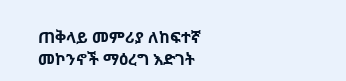ጠቅላይ መምሪያ ለከፍተኛ መኮንኖች ማዕረግ እድገት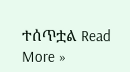ተሰጥቷል Read More »